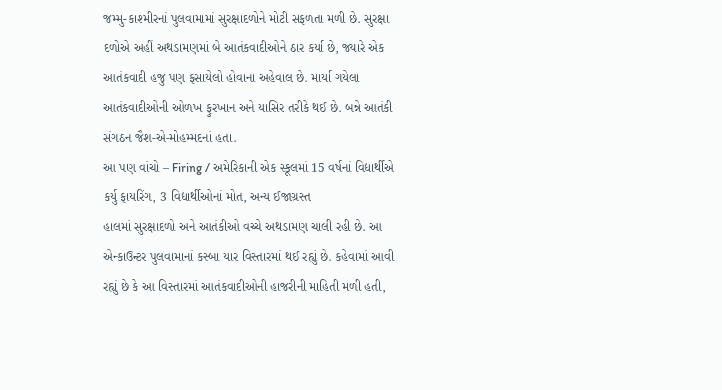જમ્મુ-કાશ્મીરનાં પુલવામામાં સુરક્ષાદળોને મોટી સફળતા મળી છે. સુરક્ષા દળોએ અહીં અથડામણમાં બે આતંકવાદીઓને ઠાર કર્યા છે, જ્યારે એક આતંકવાદી હજુ પણ ફસાયેલો હોવાના અહેવાલ છે. માર્યા ગયેલા આતંકવાદીઓની ઓળખ ફુરખાન અને યાસિર તરીકે થઈ છે. બન્ને આતંકી સંગઠન જૈશ-એ-મોહમ્મદનાં હતા.
આ પણ વાંચો – Firing / અમેરિકાની એક સ્કૂલમાં 15 વર્ષનાં વિદ્યાર્થીએ કર્યુ ફાયરિંગ, 3 વિદ્યાર્થીઓનાં મોત, અન્ય ઈજાગ્રસ્ત
હાલમાં સુરક્ષાદળો અને આતંકીઓ વચ્ચે અથડામણ ચાલી રહી છે. આ એન્કાઉન્ટર પુલવામાનાં કસ્બા યાર વિસ્તારમાં થઈ રહ્યું છે. કહેવામાં આવી રહ્યું છે કે આ વિસ્તારમાં આતંકવાદીઓની હાજરીની માહિતી મળી હતી,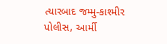ત્યારબાદ જમ્મુ-કાશ્મીર પોલીસ, આર્મી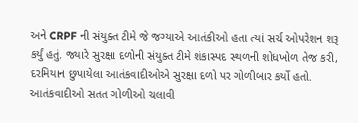અને CRPF ની સંયુક્ત ટીમે જે જગ્યાએ આતંકીઓ હતા ત્યાં સર્ચ ઓપરેશન શરૂ કર્યું હતું. જ્યારે સુરક્ષા દળોની સંયુક્ત ટીમે શંકાસ્પદ સ્થળની શોધખોળ તેજ કરી, દરમિયાન છુપાયેલા આતંકવાદીઓએ સુરક્ષા દળો પર ગોળીબાર કર્યો હતો. આતંકવાદીઓ સતત ગોળીઓ ચલાવી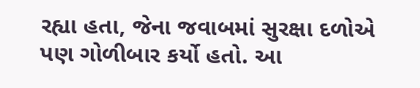રહ્યા હતા, જેના જવાબમાં સુરક્ષા દળોએ પણ ગોળીબાર કર્યો હતો. આ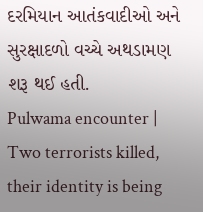દરમિયાન આતંકવાદીઓ અને સુરક્ષાદળો વચ્ચે અથડામણ શરૂ થઈ હતી.
Pulwama encounter | Two terrorists killed, their identity is being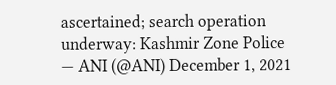ascertained; search operation underway: Kashmir Zone Police
— ANI (@ANI) December 1, 2021